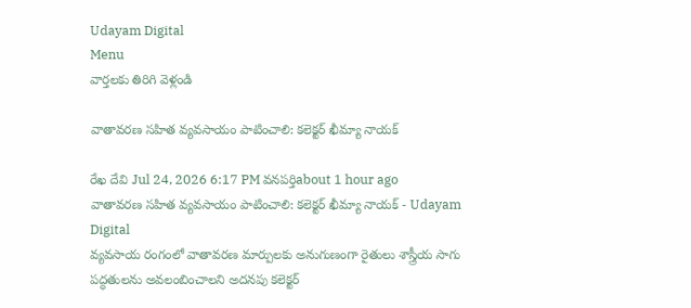Udayam Digital
Menu
వార్తలకు తిరిగి వెళ్లండి

వాతావరణ సహిత వ్యవసాయం పాటించాలి: కలెక్టర్ ఖీమ్యా నాయక్

రేఖ దేవి Jul 24, 2026 6:17 PM వనపర్తిabout 1 hour ago
వాతావరణ సహిత వ్యవసాయం పాటించాలి: కలెక్టర్ ఖీమ్యా నాయక్ - Udayam Digital
వ్యవసాయ రంగంలో వాతావరణ మార్పులకు అనుగుణంగా రైతులు శాస్త్రీయ సాగు పద్ధతులను అవలంబించాలని అదనపు కలెక్టర్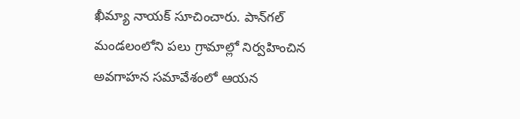ఖీమ్యా నాయక్ సూచించారు. పాన్‌గల్ మండలంలోని పలు గ్రామాల్లో నిర్వహించిన అవగాహన సమావేశంలో ఆయన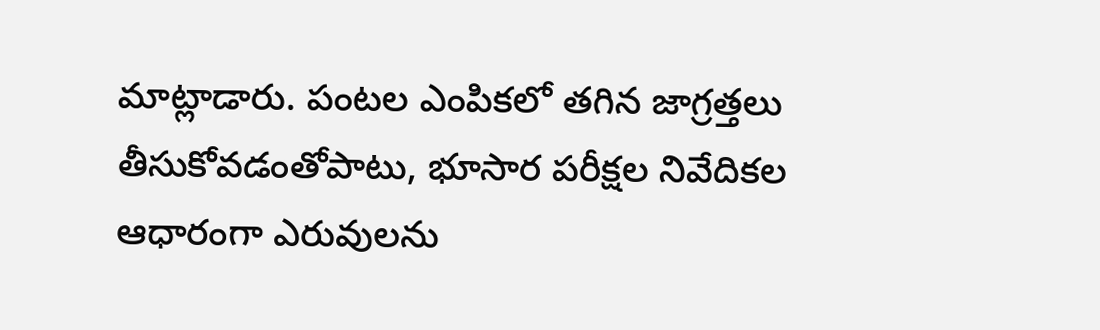మాట్లాడారు. పంటల ఎంపికలో తగిన జాగ్రత్తలు తీసుకోవడంతోపాటు, భూసార పరీక్షల నివేదికల ఆధారంగా ఎరువులను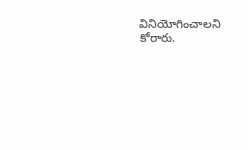వినియోగించాలని కోరారు.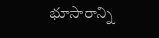భూసారాన్ని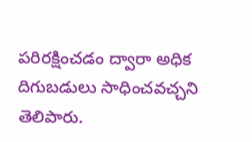పరిరక్షించడం ద్వారా అధిక దిగుబడులు సాధించవచ్చని తెలిపారు.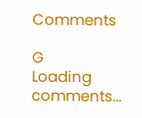Comments

G
Loading comments...